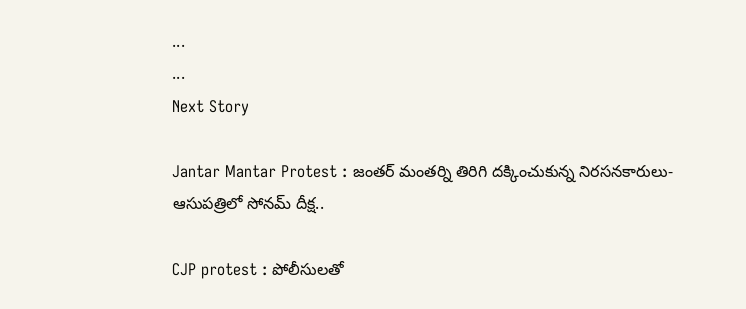...
...
Next Story

Jantar Mantar Protest : జంతర్ మంతర్ని తిరిగి దక్కించుకున్న నిరసనకారులు- ఆసుపత్రిలో సోనమ్ దీక్ష..

CJP protest : పోలీసులతో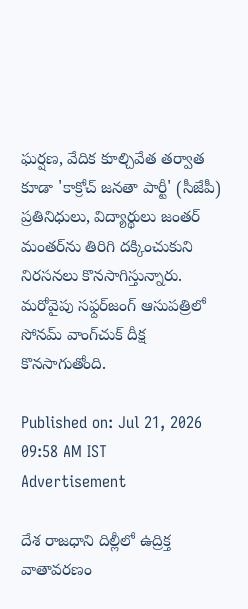ఘర్షణ, వేదిక కూల్చివేత తర్వాత కూడా 'కాక్రోచ్ జనతా పార్టీ' (సీజేపీ) ప్రతినిధులు, విద్యార్థులు జంతర్ మంతర్‌ను తిరిగి దక్కించుకుని నిరసనలు కొనసాగిస్తున్నారు. మరోవైపు సఫ్దర్‌జంగ్ ఆసుపత్రిలో సోనమ్ వాంగ్‌చుక్ దీక్ష కొనసాగుతోంది.

Published on: Jul 21, 2026 09:58 AM IST
Advertisement

దేశ రాజధాని దిల్లీలో ఉద్రిక్త వాతావరణం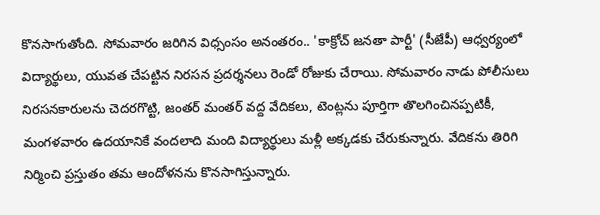కొనసాగుతోంది. సోమవారం జరిగిన విధ్సంసం అనంతరం.. 'కాక్రోచ్ జనతా పార్టీ' (సీజేపీ) ఆధ్వర్యంలో విద్యార్థులు, యువత చేపట్టిన నిరసన ప్రదర్శనలు రెండో రోజుకు చేరాయి. సోమవారం నాడు పోలీసులు నిరసనకారులను చెదరగొట్టి, జంతర్ మంతర్ వద్ద వేదికలు, టెంట్లను పూర్తిగా తొలగించినప్పటికీ, మంగళవారం ఉదయానికే వందలాది మంది విద్యార్థులు మళ్లీ అక్కడకు చేరుకున్నారు. వేదికను తిరిగి నిర్మించి ప్రస్తుతం తమ ఆందోళనను కొనసాగిస్తున్నారు.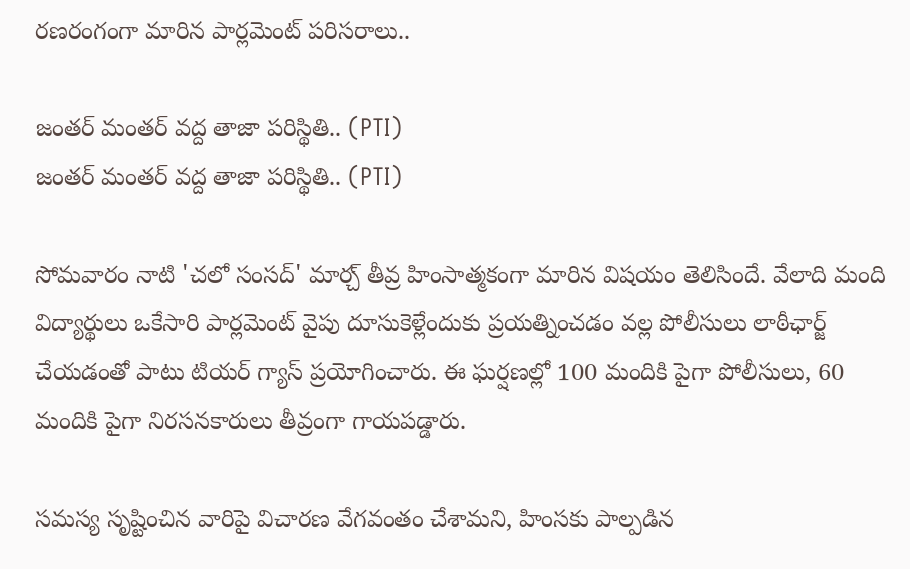రణరంగంగా మారిన పార్లమెంట్ పరిసరాలు..

జంతర్ మంతర్ వద్ద తాజా పరిస్థితి.. (PTI)
జంతర్ మంతర్ వద్ద తాజా పరిస్థితి.. (PTI)

సోమవారం నాటి 'చలో సంసద్' మార్చ్ తీవ్ర హింసాత్మకంగా మారిన విషయం తెలిసిందే. వేలాది మంది విద్యార్థులు ఒకేసారి పార్లమెంట్ వైపు దూసుకెళ్లేందుకు ప్రయత్నించడం వల్ల పోలీసులు లాఠీఛార్జ్ చేయడంతో పాటు టియర్ గ్యాస్ ప్రయోగించారు. ఈ ఘర్షణల్లో 100 మందికి పైగా పోలీసులు, 60 మందికి పైగా నిరసనకారులు తీవ్రంగా గాయపడ్డారు.

సమస్య సృష్టించిన వారిపై విచారణ వేగవంతం చేశామని, హింసకు పాల్పడిన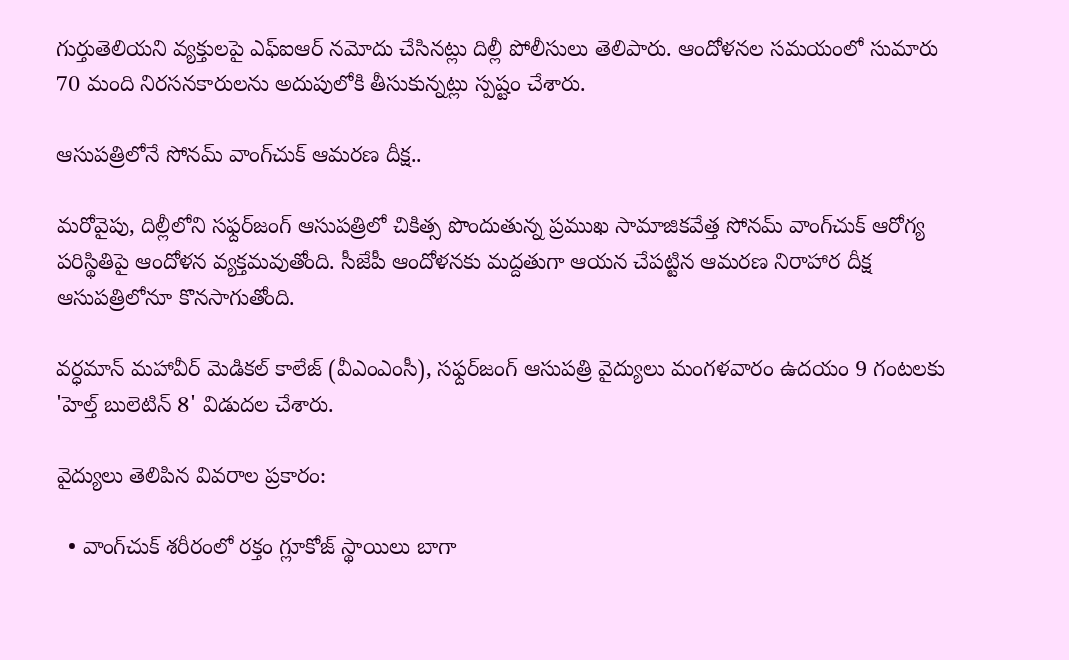గుర్తుతెలియని వ్యక్తులపై ఎఫ్‌ఐఆర్ నమోదు చేసినట్లు దిల్లీ పోలీసులు తెలిపారు. ఆందోళనల సమయంలో సుమారు 70 మంది నిరసనకారులను అదుపులోకి తీసుకున్నట్లు స్పష్టం చేశారు.

ఆసుపత్రిలోనే సోనమ్ వాంగ్‌చుక్ ఆమరణ దీక్ష..

మరోవైపు, దిల్లీలోని సఫ్దర్‌జంగ్ ఆసుపత్రిలో చికిత్స పొందుతున్న ప్రముఖ సామాజికవేత్త సోనమ్ వాంగ్‌చుక్ ఆరోగ్య పరిస్థితిపై ఆందోళన వ్యక్తమవుతోంది. సీజేపీ ఆందోళనకు మద్దతుగా ఆయన చేపట్టిన ఆమరణ నిరాహార దీక్ష ఆసుపత్రిలోనూ కొనసాగుతోంది.

వర్ధమాన్ మహావీర్ మెడికల్ కాలేజ్ (వీఎంఎంసీ), సఫ్దర్‌జంగ్ ఆసుపత్రి వైద్యులు మంగళవారం ఉదయం 9 గంటలకు 'హెల్త్ బులెటిన్ 8' విడుదల చేశారు.

వైద్యులు తెలిపిన వివరాల ప్రకారం:

  • వాంగ్‌చుక్ శరీరంలో రక్తం గ్లూకోజ్ స్థాయిలు బాగా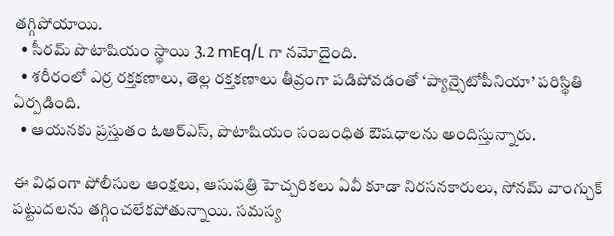తగ్గిపోయాయి.
  • సీరమ్ పొటాషియం స్థాయి 3.2 mEq/L గా నమోదైంది.
  • శరీరంలో ఎర్ర రక్తకణాలు, తెల్ల రక్తకణాలు తీవ్రంగా పడిపోవడంతో ‘ప్యాన్సైటోపీనియా’ పరిస్థితి ఏర్పడింది.
  • ఆయనకు ప్రస్తుతం ఓఆర్‌ఎస్, పొటాషియం సంబంధిత ఔషధాలను అందిస్తున్నారు.

ఈ విధంగా పోలీసుల ఆంక్షలు, ఆసుపత్రి హెచ్చరికలు ఏవీ కూడా నిరసనకారులు, సోనమ్ వాంగ్చుక్ పట్టుదలను తగ్గించలేకపోతున్నాయి. సమస్య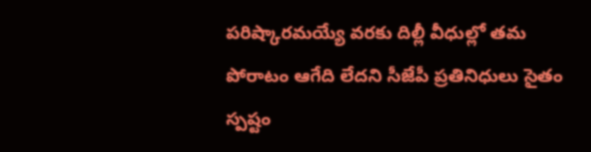పరిష్కారమయ్యే వరకు దిల్లీ వీధుల్లో తమ పోరాటం ఆగేది లేదని సీజేపీ ప్రతినిధులు సైతం స్పష్టం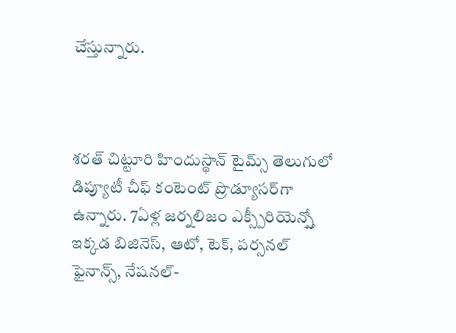చేస్తున్నారు.



శరత్ చిట్టూరి హిందుస్థాన్ టైమ్స్ తెలుగులో డిప్యూటీ చీఫ్ కంటెంట్ ప్రొడ్యూసర్‌గా ఉన్నారు. 7ఏళ్ల జర్నలిజం ఎక్స్పీరియెన్స్తో ఇక్కడ బిజినెస్, ఆటో, టెక్, పర్సనల్ ఫైనాన్స్, నేషనల్-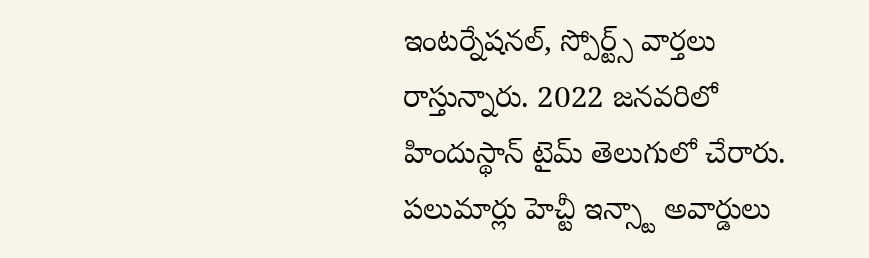ఇంటర్నేషనల్, స్పోర్ట్స్ వార్తలు రాస్తున్నారు. 2022 జనవరిలో హిందుస్థాన్ టైమ్ తెలుగులో చేరారు. పలుమార్లు హెచ్టీ ఇన్స్టా అవార్డులు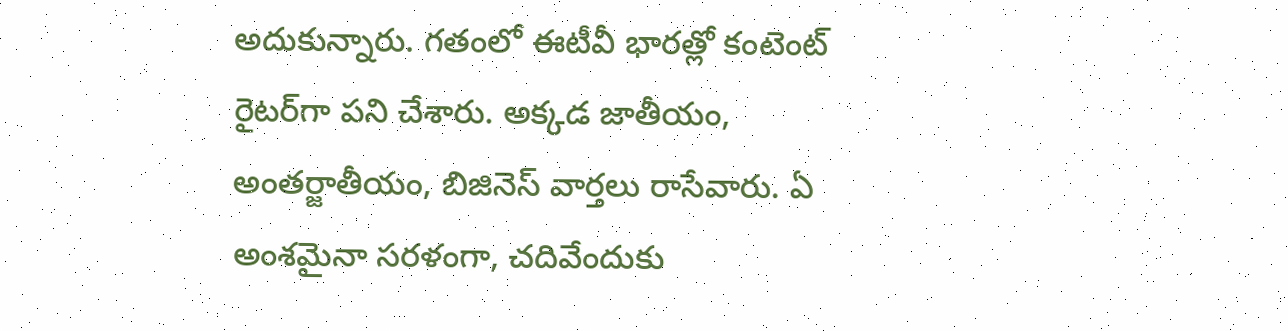అదుకున్నారు. గతంలో ఈటీవీ భారత్లో కంటెంట్ రైటర్‌గా పని చేశారు. అక్కడ జాతీయం, అంతర్జాతీయం, బిజినెస్ వార్తలు రాసేవారు. ఏ అంశమైనా సరళంగా, చదివేందుకు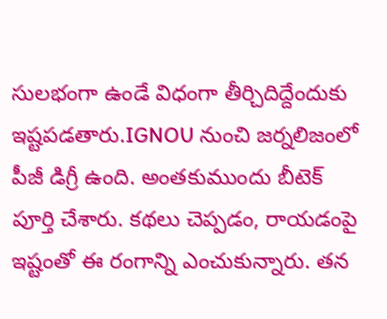సులభంగా ఉండే విధంగా తీర్చిదిద్దేందుకు ఇష్టపడతారు.IGNOU నుంచి జర్నలిజంలో పీజీ డిగ్రీ ఉంది. అంతకుముందు బీటెక్ పూర్తి చేశారు. కథలు చెప్పడం, రాయడంపై ఇష్టంతో ఈ రంగాన్ని ఎంచుకున్నారు. తన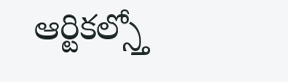ఆర్టికల్స్తో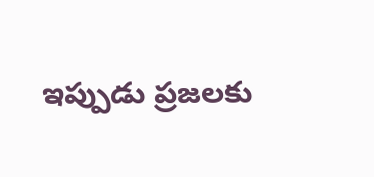ఇప్పుడు ప్రజలకు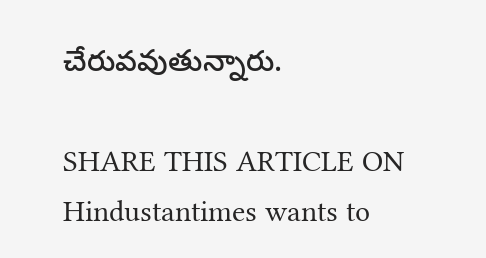చేరువవుతున్నారు.

SHARE THIS ARTICLE ON
Hindustantimes wants to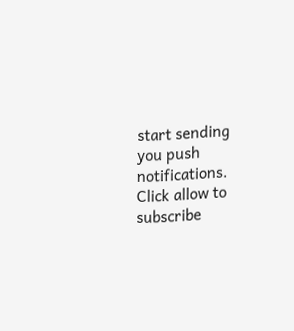start sending you push notifications. Click allow to subscribe